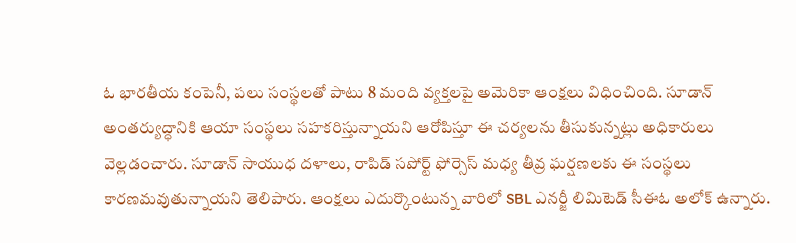ఓ భారతీయ కంపెనీ, పలు సంస్థలతో పాటు 8 మంది వ్యక్తలపై అమెరికా ఆంక్షలు విధించింది. సూడాన్ అంతర్యుద్ధానికి ఆయా సంస్థలు సహకరిస్తున్నాయని ఆరోపిస్తూ ఈ చర్యలను తీసుకున్నట్లు అధికారులు వెల్లడంచారు. సూడాన్ సాయుధ దళాలు, రాపిడ్ సపోర్ట్ ఫోర్సెస్ మధ్య తీవ్ర ఘర్షణలకు ఈ సంస్థలు కారణమవుతున్నాయని తెలిపారు. ఆంక్షలు ఎదుర్కొంటున్న వారిలో SBL ఎనర్జీ లిమిటెడ్ సీఈఓ అలోక్ ఉన్నారు.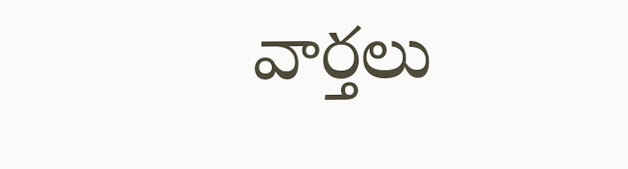వార్తలు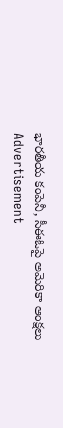భారతీయ కంపెనీ, సీఈఓపై అమెరికా ఆంక్షలు
Advertisement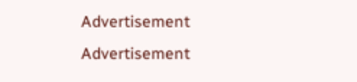Advertisement
Advertisement